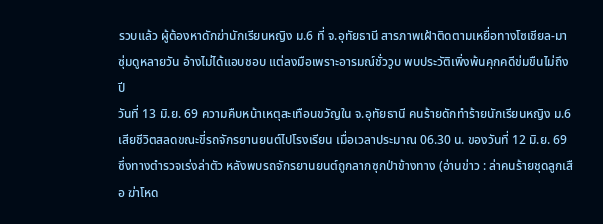รวบแล้ว ผู้ต้องหาดักฆ่านักเรียนหญิง ม.6 ที่ จ.อุทัยธานี สารภาพเฝ้าติดตามเหยื่อทางโซเชียล-มาซุ่มดูหลายวัน อ้างไม่ได้แอบชอบ แต่ลงมือเพราะอารมณ์ชั่ววูบ พบประวัติเพิ่งพ้นคุกคดีข่มขืนไม่ถึงปี
วันที่ 13 มิ.ย. 69 ความคืบหน้าเหตุสะเทือนขวัญใน จ.อุทัยธานี คนร้ายดักทำร้ายนักเรียนหญิง ม.6 เสียชีวิตสลดขณะขี่รถจักรยานยนต์ไปโรงเรียน เมื่อเวลาประมาณ 06.30 น. ของวันที่ 12 มิ.ย. 69 ซึ่งทางตำรวจเร่งล่าตัว หลังพบรถจักรยานยนต์ถูกลากซุกป่าข้างทาง (อ่านข่าว : ล่าคนร้ายชุดลูกเสือ ฆ่าโหด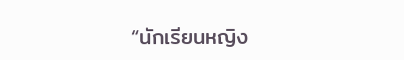“นักเรียนหญิง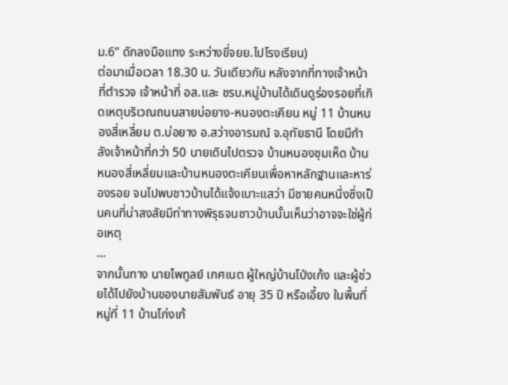ม.6” ดักลงมือแทง ระหว่างขี่จยย.ไปโรงเรียน)
ต่อมาเมื่อเวลา 18.30 น. วันเดียวกัน หลังจากที่ทางเจ้าหน้าที่ตำรวจ เจ้าหน้าที่ อส.และ ชรบ.หมู่บ้านได้เดินดูร่องรอยที่เกิดเหตุบริเวณถนนสายบ่อยาง-หนองตะเคียน หมู่ 11 บ้านหนองสี่เหลี่ยม ต.บ่อยาง อ.สว่างอารมณ์ จ.อุทัยธานี โดยมีกำลังเจ้าหน้าที่กว่า 50 นายเดินไปตรวจ บ้านหนองชุมเห็ด บ้านหนองสี่เหลี่ยมและบ้านหนองตะเคียนเพื่อหาหลักฐานและหาร่องรอย จนไปพบชาวบ้านได้แจ้งเบาะแสว่า มีชายคนหนึ่งซึ่งเป็นคนที่น่าสงสัยมีท่าทางพิรุธจนชาวบ้านนั้นเห็นว่าอาจจะใช่ผู้ก่อเหตุ
...
จากนั้นทาง นายไพทูลย์ เกศเนต ผู้ใหญ่บ้านโป่งเก้ง และผู้ช่วยได้ไปยังบ้านของนายสัมพันธ์ อายุ 35 ปี หรือเอี้ยง ในพื้นที่หมู่ที่ 11 บ้านโก่งเก้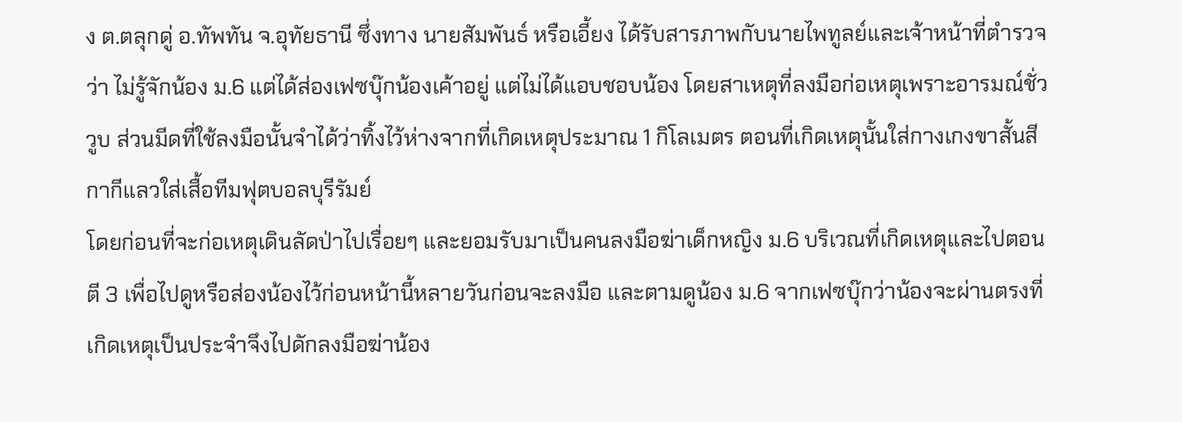ง ต.ตลุกดู่ อ.ทัพทัน จ.อุทัยธานี ซึ่งทาง นายสัมพันธ์ หรือเอี้ยง ได้รับสารภาพกับนายไพทูลย์และเจ้าหน้าที่ตำรวจว่า ไม่รู้จักน้อง ม.6 แต่ได้ส่องเฟซบุ๊กน้องเค้าอยู่ แต่ไม่ได้แอบชอบน้อง โดยสาเหตุที่ลงมือก่อเหตุเพราะอารมณ์ชั่ววูบ ส่วนมีดที่ใช้ลงมือนั้นจำได้ว่าทิ้งไว้ห่างจากที่เกิดเหตุประมาณ 1 กิโลเมตร ตอนที่เกิดเหตุนั้นใส่กางเกงขาสั้นสีกากีแลวใส่เสื้อทีมฟุตบอลบุรีรัมย์
โดยก่อนที่จะก่อเหตุเดินลัดป่าไปเรื่อยๆ และยอมรับมาเป็นคนลงมือฆ่าเด็กหญิง ม.6 บริเวณที่เกิดเหตุและไปตอน ตี 3 เพื่อไปดูหรือส่องน้องไว้ก่อนหน้านี้หลายวันก่อนจะลงมือ และตามดูน้อง ม.6 จากเฟซบุ๊กว่าน้องจะผ่านตรงที่เกิดเหตุเป็นประจำจึงไปดักลงมือฆ่าน้อง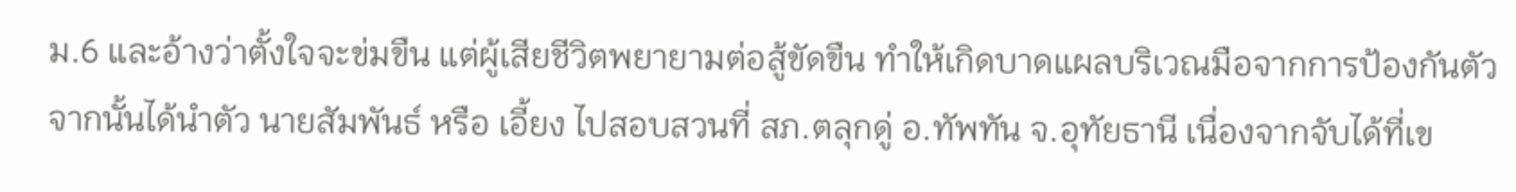ม.6 และอ้างว่าตั้งใจจะข่มขืน แต่ผู้เสียชีวิตพยายามต่อสู้ขัดขืน ทำให้เกิดบาดแผลบริเวณมือจากการป้องกันตัว
จากนั้นได้นำตัว นายสัมพันธ์ หรือ เอี้ยง ไปสอบสวนที่ สภ.ตลุกดู่ อ.ทัพทัน จ.อุทัยธานี เนื่องจากจับได้ที่เข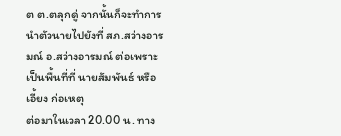ต ต.ตลุกดู่ จากนั้นก็จะทำการนำตัวนายไปยังที่ สภ.สว่างอารมณ์ อ.สว่างอารมณ์ ต่อเพราะเป็นพื้นที่ที่ นายสัมพันธ์ หรือ เอี้ยง ก่อเหตุ
ต่อมาในเวลา 20.00 น. ทาง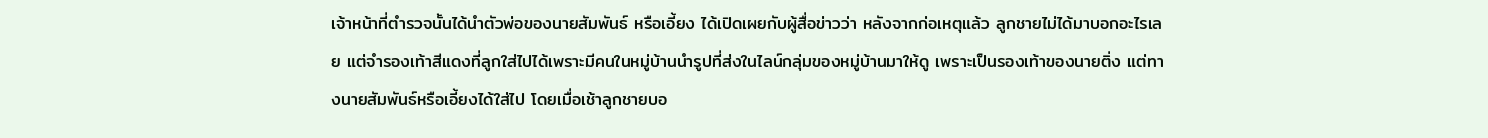เจ้าหน้าที่ตำรวจนั้นได้นำตัวพ่อของนายสัมพันธ์ หรือเอี้ยง ได้เปิดเผยกับผู้สื่อข่าวว่า หลังจากก่อเหตุแล้ว ลูกชายไม่ได้มาบอกอะไรเลย แต่จำรองเท้าสีแดงที่ลูกใส่ไปได้เพราะมีคนในหมู่บ้านนำรูปที่ส่งในไลน์กลุ่มของหมู่บ้านมาให้ดู เพราะเป็นรองเท้าของนายติ่ง แต่ทางนายสัมพันธ์หรือเอี้ยงได้ใส่ไป โดยเมื่อเช้าลูกชายบอ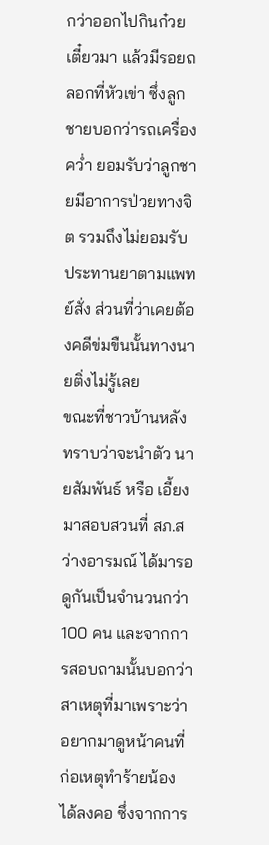กว่าออกไปกินก๋วยเตี๋ยวมา แล้วมีรอยถลอกที่หัวเข่า ซึ่งลูกชายบอกว่ารถเครื่องคว่ำ ยอมรับว่าลูกชายมีอาการป่วยทางจิต รวมถึงไม่ยอมรับประทานยาตามแพทย์สั่ง ส่วนที่ว่าเคยต้องคดีข่มขืนนั้นทางนายติ่งไม่รู้เลย
ขณะที่ชาวบ้านหลังทราบว่าจะนำตัว นายสัมพันธ์ หรือ เอี้ยง มาสอบสวนที่ สภ.สว่างอารมณ์ ได้มารอดูกันเป็นจำนวนกว่า 100 คน และจากการสอบถามนั้นบอกว่าสาเหตุที่มาเพราะว่าอยากมาดูหน้าคนที่ก่อเหตุทำร้ายน้องได้ลงคอ ซึ่งจากการ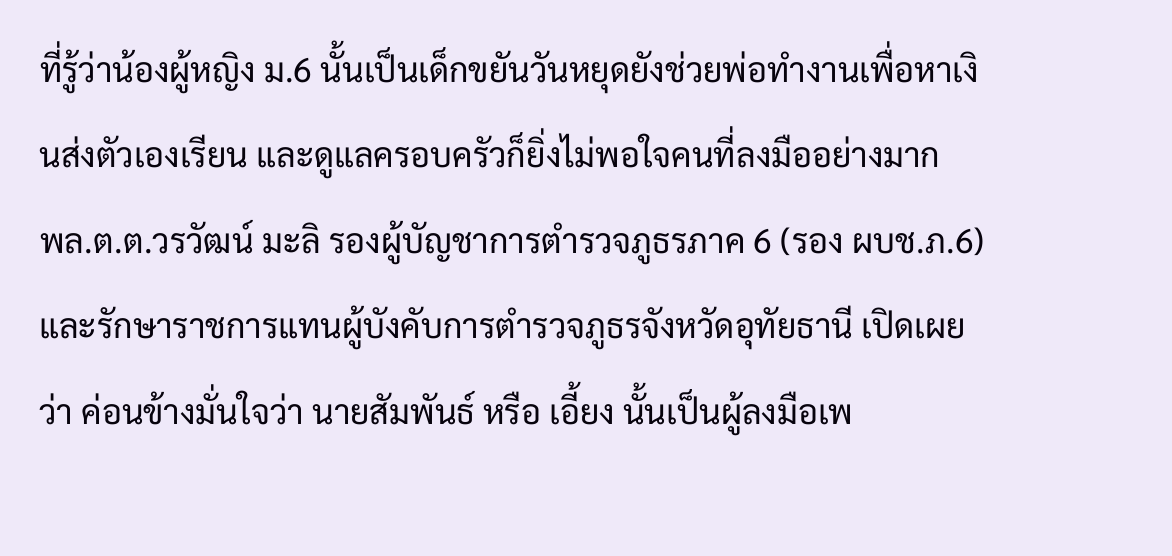ที่รู้ว่าน้องผู้หญิง ม.6 นั้นเป็นเด็กขยันวันหยุดยังช่วยพ่อทำงานเพื่อหาเงินส่งตัวเองเรียน และดูแลครอบครัวก็ยิ่งไม่พอใจคนที่ลงมืออย่างมาก
พล.ต.ต.วรวัฒน์ มะลิ รองผู้บัญชาการตำรวจภูธรภาค 6 (รอง ผบช.ภ.6) และรักษาราชการแทนผู้บังคับการตำรวจภูธรจังหวัดอุทัยธานี เปิดเผยว่า ค่อนข้างมั่นใจว่า นายสัมพันธ์ หรือ เอี้ยง นั้นเป็นผู้ลงมือเพ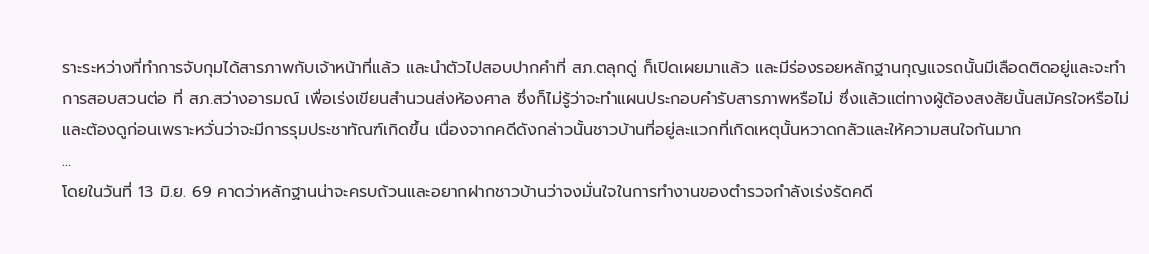ราะระหว่างที่ทำการจับกุมได้สารภาพกับเจ้าหน้าที่แล้ว และนำตัวไปสอบปากคำที่ สภ.ตลุกดู่ ก็เปิดเผยมาแล้ว และมีร่องรอยหลักฐานกุญแจรถนั้นมีเลือดติดอยู่และจะทำการสอบสวนต่อ ที่ สภ.สว่างอารมณ์ เพื่อเร่งเขียนสำนวนส่งห้องศาล ซึ่งก็ไม่รู้ว่าจะทำแผนประกอบคำรับสารภาพหรือไม่ ซึ่งแล้วแต่ทางผู้ต้องสงสัยนั้นสมัครใจหรือไม่ และต้องดูก่อนเพราะหวั่นว่าจะมีการรุมประชาทัณฑ์เกิดขึ้น เนื่องจากคดีดังกล่าวนั้นชาวบ้านที่อยู่ละแวกที่เกิดเหตุนั้นหวาดกลัวและให้ความสนใจกันมาก
...
โดยในวันที่ 13 มิ.ย. 69 คาดว่าหลักฐานน่าจะครบถ้วนและอยากฝากชาวบ้านว่าจงมั่นใจในการทำงานของตำรวจกำลังเร่งรัดคดี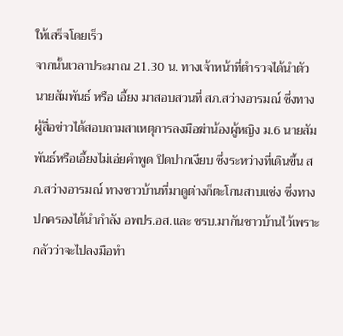ให้เสร็จโดยเร็ว
จากนั้นเวลาประมาณ 21.30 น. ทางเจ้าหน้าที่ตำรวจได้นำตัว นายสัมพันธ์ หรือ เอี้ยง มาสอบสวนที่ สภ.สว่างอารมณ์ ซึ่งทางผู้สื่อข่าวได้สอบถามสาเหตุการลงมือฆ่าน้องผู้หญิง ม.6 นายสัมพันธ์หรือเอี้ยงไม่เอ่ยคำพูด ปิดปากเงียบ ซึ่งระหว่างที่เดินขึ้น สภ.สว่างอารมณ์ ทางชาวบ้านที่มาดูต่างก็ตะโกนสาบแช่ง ซึ่งทางปกครองได้นำกำลัง อพปร.อส.และ ชรบ.มากันชาวบ้านไว้เพราะกลัวว่าจะไปลงมือทำ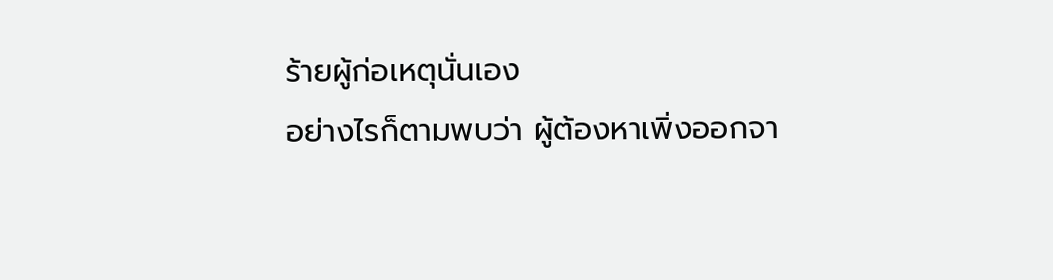ร้ายผู้ก่อเหตุนั่นเอง
อย่างไรก็ตามพบว่า ผู้ต้องหาเพิ่งออกจา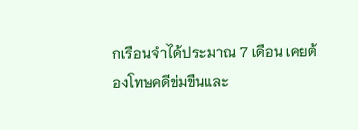กเรือนจำได้ประมาณ 7 เดือน เคยต้องโทษคดีข่มขืนและ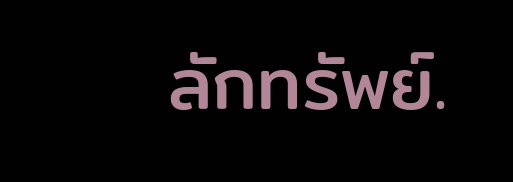ลักทรัพย์.